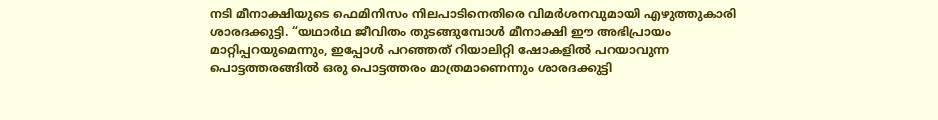നടി മീനാക്ഷിയുടെ ഫെമിനിസം നിലപാടിനെതിരെ വിമർശനവുമായി എഴുത്തുകാരി ശാരദക്കുട്ടി. “യഥാർഥ ജീവിതം തുടങ്ങുമ്പോൾ മീനാക്ഷി ഈ അഭിപ്രായം മാറ്റിപ്പറയുമെന്നും, ഇപ്പോൾ പറഞ്ഞത് റിയാലിറ്റി ഷോകളിൽ പറയാവുന്ന പൊട്ടത്തരങ്ങിൽ ഒരു പൊട്ടത്തരം മാത്രമാണെന്നും ശാരദക്കുട്ടി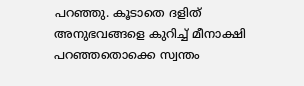പറഞ്ഞു. കൂടാതെ ദളിത് അനുഭവങ്ങളെ കുറിച്ച് മീനാക്ഷി പറഞ്ഞതൊക്കെ സ്വന്തം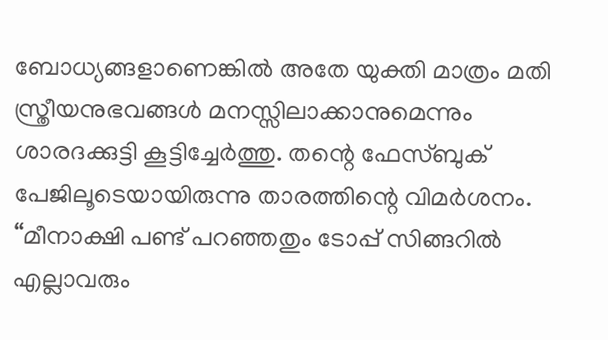ബോധ്യങ്ങളാണെങ്കിൽ അതേ യുക്തി മാത്രം മതി സ്ത്രീയനുഭവങ്ങൾ മനസ്സിലാക്കാനുമെന്നും ശാരദക്കുട്ടി കൂട്ടിച്ചേർത്തു. തന്റെ ഫേസ്ബുക് പേജിലൂടെയായിരുന്നു താരത്തിന്റെ വിമർശനം.
“മീനാക്ഷി പണ്ട് പറഞ്ഞതും ടോപ്പ് സിങ്ങറിൽ എല്ലാവരും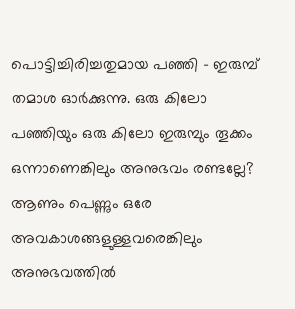പൊട്ടിച്ചിരിച്ചതുമായ പഞ്ഞി – ഇരുമ്പ് തമാശ ഓർക്കുന്നു. ഒരു കിലോ പഞ്ഞിയും ഒരു കിലോ ഇരുമ്പും തൂക്കം ഒന്നാണെങ്കിലും അനുഭവം രണ്ടല്ലേ? ആണും പെണ്ണും ഒരേ അവകാശങ്ങളുള്ളവരെങ്കിലും അനുഭവത്തിൽ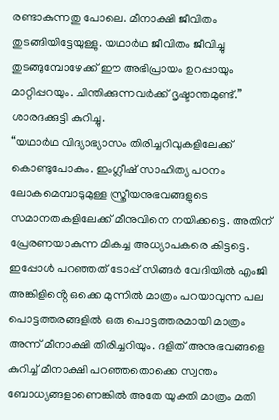രണ്ടാകുന്നതു പോലെ. മീനാക്ഷി ജീവിതം തുടങ്ങിയിട്ടേയുള്ളു. യഥാർഥ ജീവിതം ജീവിച്ചു തുടങ്ങുമ്പോഴേക്ക് ഈ അഭിപ്രായം ഉറപ്പായും മാറ്റിപ്പറയും. ചിന്തിക്കുന്നവർക്ക് ദൃഷ്ടാന്തമുണ്ട്.” ശാരദക്കുട്ടി കുറിച്ചു.
“യഥാർഥ വിദ്യാഭ്യാസം തിരിച്ചറിവുകളിലേക്ക് കൊണ്ടുപോകും. ഇംഗ്ലീഷ് സാഹിത്യ പഠനം ലോകമെമ്പാടുമുള്ള സ്ത്രീയനുഭവങ്ങളുടെ സമാനതകളിലേക്ക് മീനുവിനെ നയിക്കട്ടെ. അതിന് പ്രേരണയാകുന്ന മികച്ച അധ്യാപകരെ കിട്ടട്ടെ. ഇപ്പോൾ പറഞ്ഞത് ടോപ്പ് സിങ്ങർ വേദിയിൽ എംജി അങ്കിളിൻ്റെ ഒക്കെ മുന്നിൽ മാത്രം പറയാവുന്ന പല പൊട്ടത്തരങ്ങളിൽ ഒരു പൊട്ടത്തരമായി മാത്രം അന്ന് മീനാക്ഷി തിരിച്ചറിയും. ദളിത് അനുഭവങ്ങളെ കുറിച്ച് മീനാക്ഷി പറഞ്ഞതൊക്കെ സ്വന്തം ബോധ്യങ്ങളാണെങ്കിൽ അതേ യുക്തി മാത്രം മതി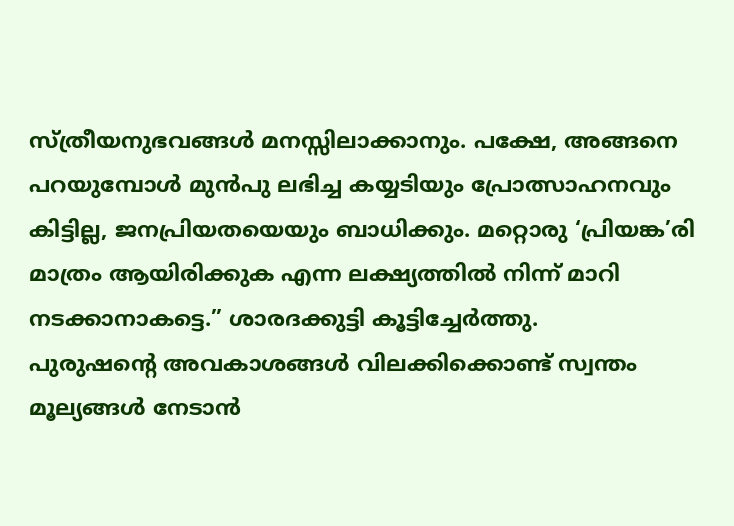സ്ത്രീയനുഭവങ്ങൾ മനസ്സിലാക്കാനും. പക്ഷേ, അങ്ങനെ പറയുമ്പോൾ മുൻപു ലഭിച്ച കയ്യടിയും പ്രോത്സാഹനവും കിട്ടില്ല, ജനപ്രിയതയെയും ബാധിക്കും. മറ്റൊരു ‘പ്രിയങ്ക’രി മാത്രം ആയിരിക്കുക എന്ന ലക്ഷ്യത്തിൽ നിന്ന് മാറി നടക്കാനാകട്ടെ.” ശാരദക്കുട്ടി കൂട്ടിച്ചേർത്തു.
പുരുഷന്റെ അവകാശങ്ങൾ വിലക്കിക്കൊണ്ട് സ്വന്തം മൂല്യങ്ങൾ നേടാൻ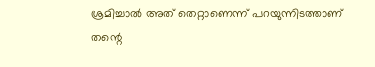ശ്രമിച്ചാൽ അത് തെറ്റാണെന്ന് പറയുന്നിടത്താണ് തന്റെ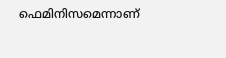ഫെമിനിസമെന്നാണ്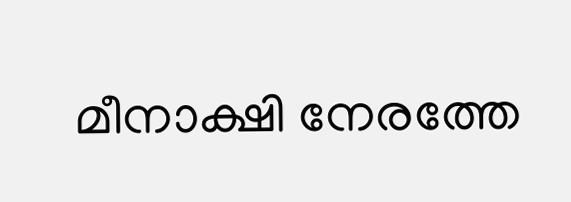മീനാക്ഷി നേരത്തേ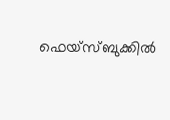ഫെയ്സ്ബുക്കിൽ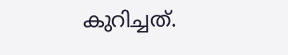കുറിച്ചത്.